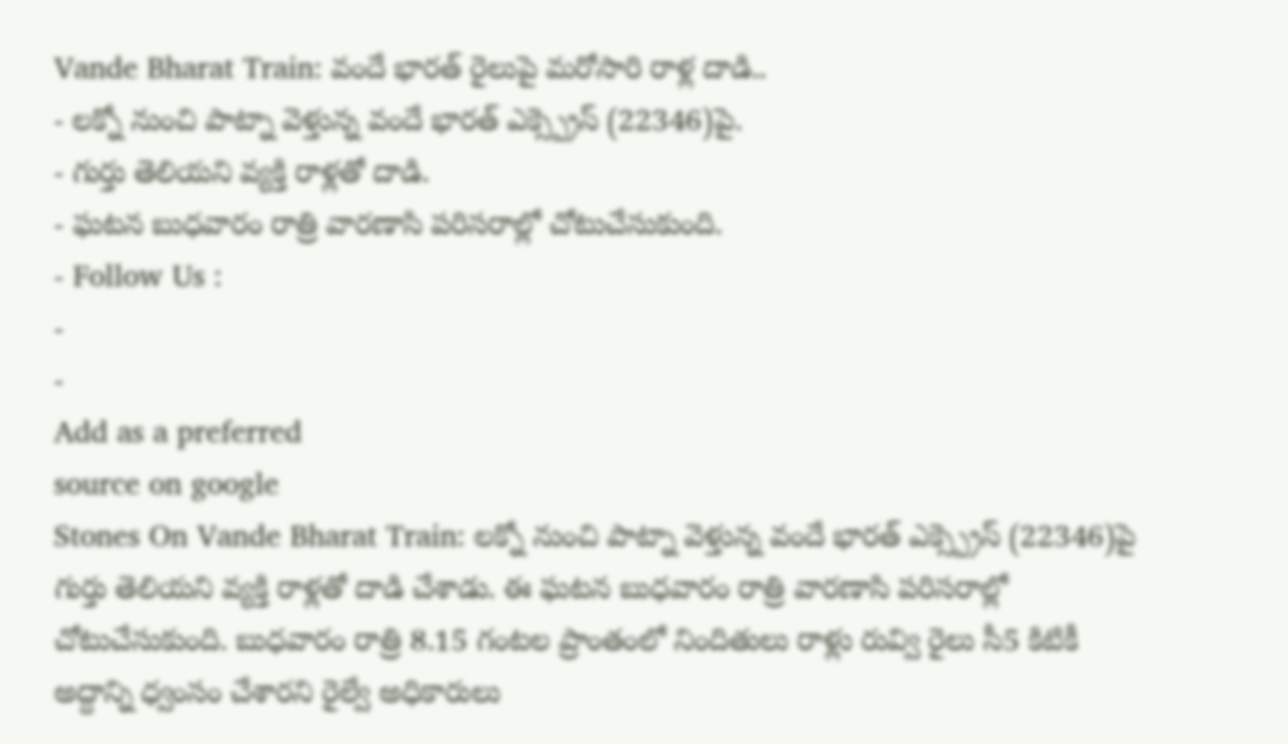Vande Bharat Train: వందే భారత్ రైలుపై మరోసారి రాళ్ల దాడి..
- లక్నో నుంచి పాట్నా వెళ్తున్న వందే భారత్ ఎక్స్ప్రెస్ (22346)పై.
- గుర్తు తెలియని వ్యక్తి రాళ్లతో దాడి.
- ఘటన బుధవారం రాత్రి వారణాసి పరిసరాల్లో చోటుచేసుకుంది.
- Follow Us :
-
-
Add as a preferred
source on google
Stones On Vande Bharat Train: లక్నో నుంచి పాట్నా వెళ్తున్న వందే భారత్ ఎక్స్ప్రెస్ (22346)పై గుర్తు తెలియని వ్యక్తి రాళ్లతో దాడి చేశాడు. ఈ ఘటన బుధవారం రాత్రి వారణాసి పరిసరాల్లో చోటుచేసుకుంది. బుధవారం రాత్రి 8.15 గంటల ప్రాంతంలో నిందితులు రాళ్లు రువ్వి రైలు సీ5 కిటికీ అద్దాన్ని ధ్వంసం చేశారని రైల్వే అధికారులు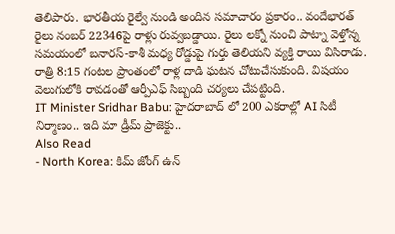తెలిపారు. భారతీయ రైల్వే నుండి అందిన సమాచారం ప్రకారం.. వందేభారత్ రైలు నంబర్ 22346పై రాళ్లు రువ్వబడ్డాయి. రైలు లక్నో నుంచి పాట్నా వెళ్తోన్న సమయంలో బనారస్-కాశీ మధ్య రోడ్డుపై గుర్తు తెలియని వ్యక్తి రాయి విసిరాడు. రాత్రి 8:15 గంటల ప్రాంతంలో రాళ్ల దాడి ఘటన చోటుచేసుకుంది. విషయం వెలుగులోకి రావడంతో ఆర్పీఎఫ్ సిబ్బంది చర్యలు చేపట్టింది.
IT Minister Sridhar Babu: హైదరాబాద్ లో 200 ఎకరాల్లో AI సిటీ నిర్మాణం.. ఇది మా డ్రీమ్ ప్రాజెక్టు..
Also Read
- North Korea: కిమ్ జోంగ్ ఉన్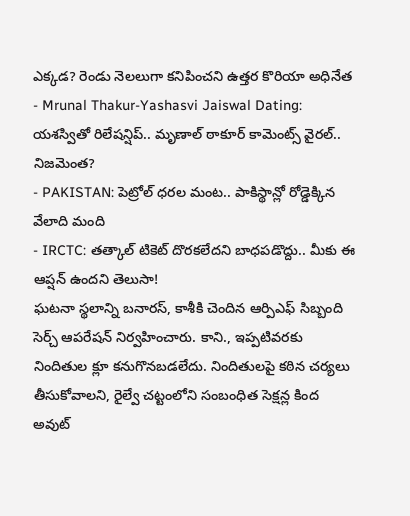ఎక్కడ? రెండు నెలలుగా కనిపించని ఉత్తర కొరియా అధినేత
- Mrunal Thakur-Yashasvi Jaiswal Dating: యశస్వితో రిలేషన్షిప్.. మృణాల్ ఠాకూర్ కామెంట్స్ వైరల్.. నిజమెంత?
- PAKISTAN: పెట్రోల్ ధరల మంట.. పాకిస్థాన్లో రోడ్డెక్కిన వేలాది మంది
- IRCTC: తత్కాల్ టికెట్ దొరకలేదని బాధపడొద్దు.. మీకు ఈ ఆప్షన్ ఉందని తెలుసా!
ఘటనా స్థలాన్ని బనారస్, కాశీకి చెందిన ఆర్పిఎఫ్ సిబ్బంది సెర్చ్ ఆపరేషన్ నిర్వహించారు. కాని., ఇప్పటివరకు నిందితుల క్లూ కనుగొనబడలేదు. నిందితులపై కఠిన చర్యలు తీసుకోవాలని, రైల్వే చట్టంలోని సంబంధిత సెక్షన్ల కింద అవుట్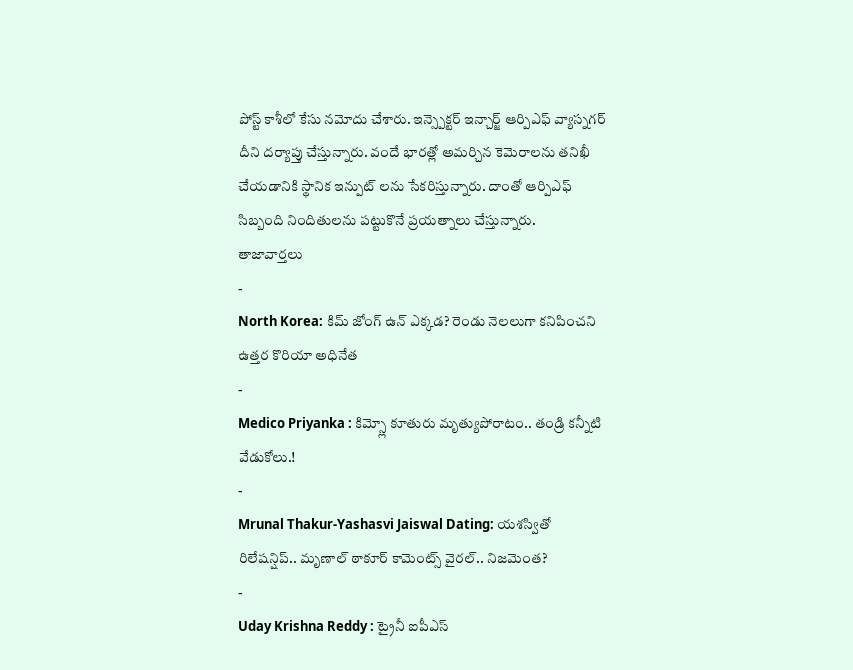పోస్ట్ కాశీలో కేసు నమోదు చేశారు. ఇన్స్పెక్టర్ ఇన్చార్జ్ ఆర్పిఎఫ్ వ్యాస్నగర్ దీని దర్యాప్తు చేస్తున్నారు. వందే భారత్లో అమర్చిన కెమెరాలను తనిఖీ చేయడానికి స్థానిక ఇన్పుట్ లను సేకరిస్తున్నారు. దాంతో ఆర్పిఎఫ్ సిబ్బంది నిందితులను పట్టుకొనే ప్రయత్నాలు చేస్తున్నారు.
తాజావార్తలు
-
North Korea: కిమ్ జోంగ్ ఉన్ ఎక్కడ? రెండు నెలలుగా కనిపించని ఉత్తర కొరియా అధినేత
-
Medico Priyanka : కిమ్స్లో కూతురు మృత్యుపోరాటం.. తండ్రి కన్నీటి వేడుకోలు.!
-
Mrunal Thakur-Yashasvi Jaiswal Dating: యశస్వితో రిలేషన్షిప్.. మృణాల్ ఠాకూర్ కామెంట్స్ వైరల్.. నిజమెంత?
-
Uday Krishna Reddy : ట్రైనీ ఐపీఎస్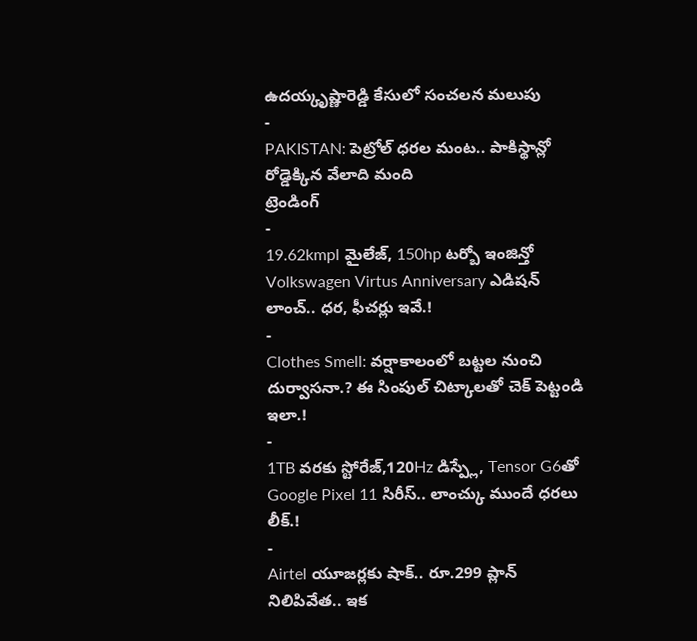ఉదయ్కృష్ణారెడ్డి కేసులో సంచలన మలుపు
-
PAKISTAN: పెట్రోల్ ధరల మంట.. పాకిస్థాన్లో రోడ్డెక్కిన వేలాది మంది
ట్రెండింగ్
-
19.62kmpl మైలేజ్, 150hp టర్బో ఇంజిన్తో Volkswagen Virtus Anniversary ఎడిషన్ లాంచ్.. ధర, ఫీచర్లు ఇవే.!
-
Clothes Smell: వర్షాకాలంలో బట్టల నుంచి దుర్వాసనా.? ఈ సింపుల్ చిట్కాలతో చెక్ పెట్టండి ఇలా.!
-
1TB వరకు స్టోరేజ్,120Hz డిస్ప్లే, Tensor G6తో Google Pixel 11 సిరీస్.. లాంచ్కు ముందే ధరలు లీక్.!
-
Airtel యూజర్లకు షాక్.. రూ.299 ప్లాన్ నిలిపివేత.. ఇక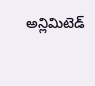అన్లిమిటెడ్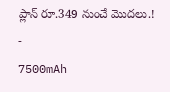ప్లాన్ రూ.349 నుంచే మొదలు.!
-
7500mAh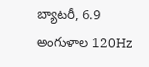బ్యాటరీ, 6.9 అంగుళాల 120Hz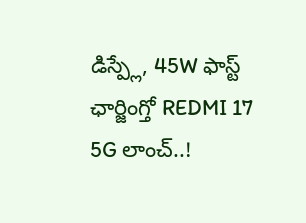డిస్ప్లే, 45W ఫాస్ట్ ఛార్జింగ్తో REDMI 17 5G లాంచ్..!